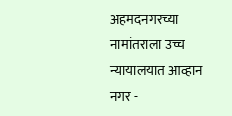अहमदनगरच्या नामांतराला उच्च न्यायालयात आव्हान
नगर -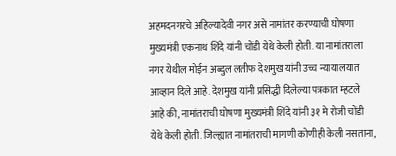अहमदनगरचे अहिल्यादेवी नगर असे नामांतर करण्याची घोषणा मुख्यमंत्री एकनाथ शिंदे यांनी चोंडी येथे केली होती. या नामांतराला नगर येथील मोईन अब्दुल लतीफ देशमुख यांनी उच्च न्यायालयात आव्हान दिले आहे. देशमुख यांनी प्रसिद्धी दिलेल्या पत्रकात म्हटले आहे की, नामांतराची घोषणा मुख्यमंत्री शिंदे यांनी ३१ मे रोजी चोंडी येथे केली होती. जिल्ह्यात नामांतराची मागणी कोणीही केली नसताना,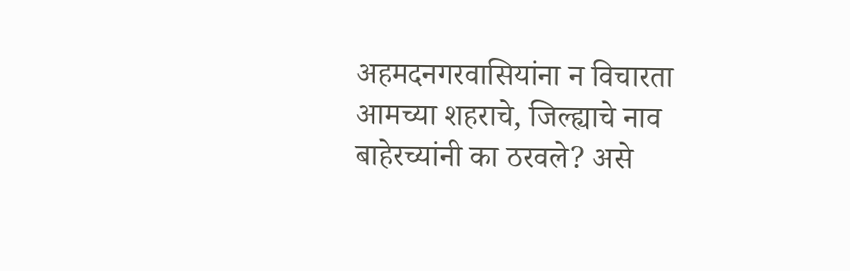अहमदनगरवासियांना न विचारता आमच्या शहराचे, जिल्ह्याचे नाव बाहेरच्यांनी का ठरवले? असे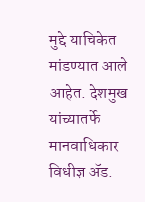मुद्दे याचिकेत मांडण्यात आले आहेत. देशमुख यांच्यातर्फे मानवाधिकार विधीज्ञ ॲड.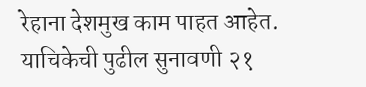रेहाना देशमुख काम पाहत आहेत. याचिकेची पुढील सुनावणी २१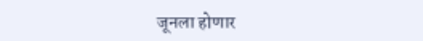जूनला होणार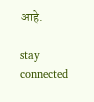आहे.

stay connected